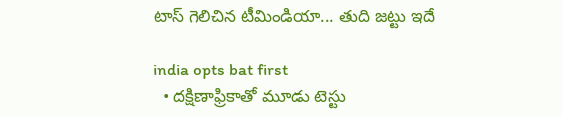టాస్ గెలిచిన టీమిండియా... తుది జ‌ట్టు ఇదే

india opts bat first
  • దక్షిణాఫ్రికాతో మూడు టెస్టు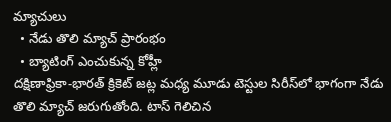మ్యాచులు
  • నేడు తొలి మ్యాచ్ ప్రారంభం
  • బ్యాటింగ్ ఎంచుకున్న కోహ్లీ
దక్షిణాఫ్రికా-భార‌త్ క్రికెట్ జ‌ట్ల మ‌ధ్య‌ మూడు టెస్టుల సిరీస్‌లో భాగంగా నేడు తొలి మ్యాచ్ జ‌రుగుతోంది. టాస్ గెలిచిన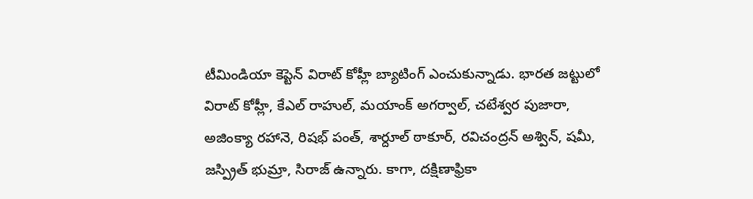టీమిండియా కెప్టెన్ విరాట్ కోహ్లీ బ్యాటింగ్ ఎంచుకున్నాడు. భార‌త జ‌ట్టులో విరాట్ కోహ్లీ, కేఎల్ రాహుల్, మ‌యాంక్ అగ‌ర్వాల్, చ‌టేశ్వ‌ర పుజారా, అజింక్యా ర‌హానె, రిష‌భ్ పంత్‌, శార్దూల్ ఠాకూర్, ర‌విచంద్ర‌న్ అశ్విన్‌, ష‌మీ, జ‌స్ప్రిత్ భుమ్రా, సిరాజ్ ఉన్నారు. కాగా, ద‌క్షిణాఫ్రికా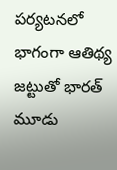ప‌ర్య‌ట‌న‌లో భాగంగా ఆతిథ్య జ‌ట్టుతో భార‌త్ మూడు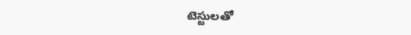టెస్టుల‌తో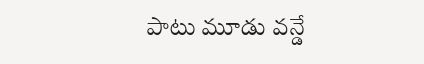పాటు మూడు వ‌న్డే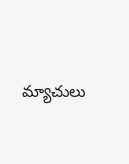మ్యాచులు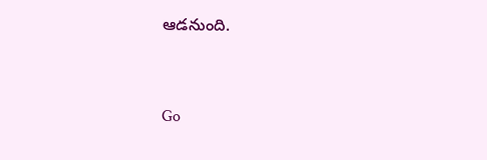ఆడ‌నుంది.


Go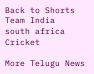Back to Shorts
Team India
south africa
Cricket

More Telugu News